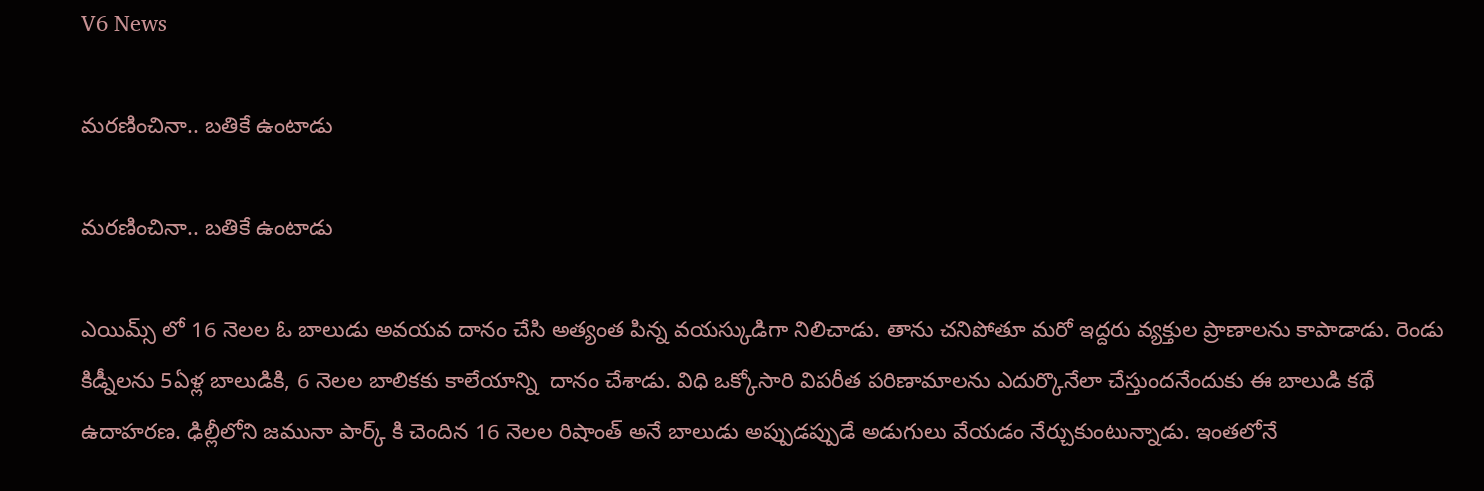V6 News

మరణించినా.. బతికే ఉంటాడు

మరణించినా.. బతికే ఉంటాడు

ఎయిమ్స్ లో 16 నెలల ఓ బాలుడు అవయవ దానం చేసి అత్యంత పిన్న వయస్కుడిగా నిలిచాడు. తాను చనిపోతూ మరో ఇద్దరు వ్యక్తుల ప్రాణాలను కాపాడాడు. రెండు కిడ్నీలను 5ఏళ్ల బాలుడికి, 6 నెలల బాలికకు కాలేయాన్ని  దానం చేశాడు. విధి ఒక్కోసారి విపరీత పరిణామాలను ఎదుర్కొనేలా చేస్తుందనేందుకు ఈ బాలుడి కథే ఉదాహరణ. ఢిల్లీలోని జమునా పార్క్ కి చెందిన 16 నెలల రిషాంత్ అనే బాలుడు అప్పుడప్పుడే అడుగులు వేయడం నేర్చుకుంటున్నాడు. ఇంతలోనే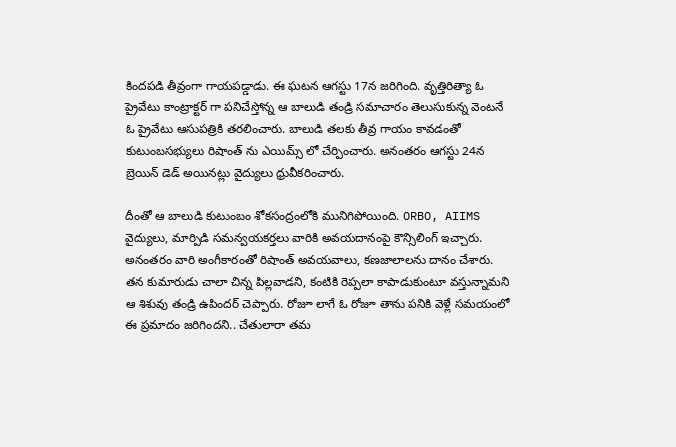కిందపడి తీవ్రంగా గాయపడ్డాడు. ఈ ఘటన ఆగస్టు 17న జరిగింది. వృత్తిరిత్యా ఓ ప్రైవేటు కాంట్రాక్టర్ గా పనిచేస్తోన్న ఆ బాలుడి తండ్రి సమాచారం తెలుసుకున్న వెంటనే ఓ ప్రైవేటు ఆసుపత్రికి తరలించారు. బాలుడి తలకు తీవ్ర గాయం కావడంతో కుటుంబసభ్యులు రిషాంత్ ను ఎయిమ్స్ లో చేర్పించారు. అనంతరం ఆగస్టు 24న బ్రెయిన్ డెడ్ అయినట్లు వైద్యులు ధ్రువీకరించారు.

దీంతో ఆ బాలుడి కుటుంబం శోకసంద్రంలోకి మునిగిపోయింది. ORBO, AIIMS  వైద్యులు, మార్పిడి సమన్వయకర్తలు వారికి అవయదానంపై కౌన్సిలింగ్ ఇచ్చారు. అనంతరం వారి అంగీకారంతో రిషాంత్ అవయవాలు, కణజాలాలను దానం చేశారు. తన కుమారుడు చాలా చిన్న పిల్లవాడని, కంటికి రెప్పలా కాపాడుకుంటూ వస్తున్నామని ఆ శిశువు తండ్రి ఉపిందర్ చెప్పారు. రోజూ లాగే ఓ రోజూ తాను పనికి వెళ్లే సమయంలో ఈ ప్రమాదం జరిగిందని.. చేతులారా తమ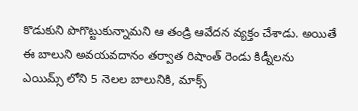కొడుకుని పొగొట్టుకున్నామని ఆ తండ్రి ఆవేదన వ్యక్తం చేశాడు. అయితే ఈ బాలుని అవయవదానం తర్వాత రిషాంత్ రెండు కిడ్నీలను ఎయిమ్స్ లోని 5 నెలల బాలునికి, మాక్స్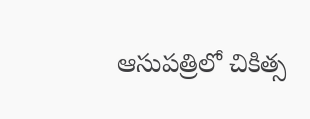ఆసుపత్రిలో చికిత్స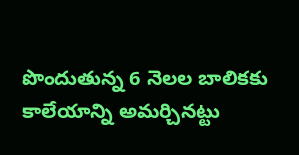పొందుతున్న 6 నెలల బాలికకు కాలేయాన్ని అమర్చినట్టు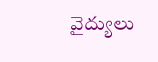వైద్యులు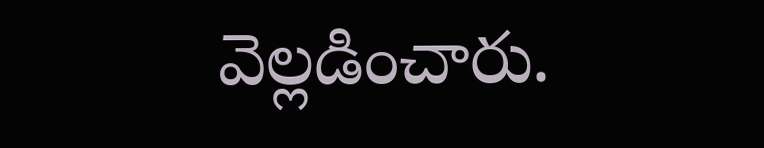వెల్లడించారు.